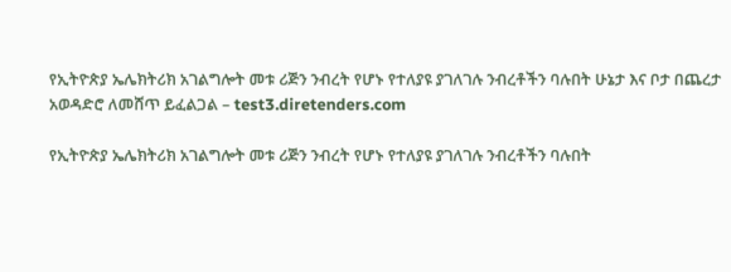የኢትዮጵያ ኤሌክትሪክ አገልግሎት መቱ ሪጅን ንብረት የሆኑ የተለያዩ ያገለገሉ ንብረቶችን ባሉበት ሁኔታ እና ቦታ በጨረታ አወዳድሮ ለመሸጥ ይፈልጋል – test3.diretenders.com

የኢትዮጵያ ኤሌክትሪክ አገልግሎት መቱ ሪጅን ንብረት የሆኑ የተለያዩ ያገለገሉ ንብረቶችን ባሉበት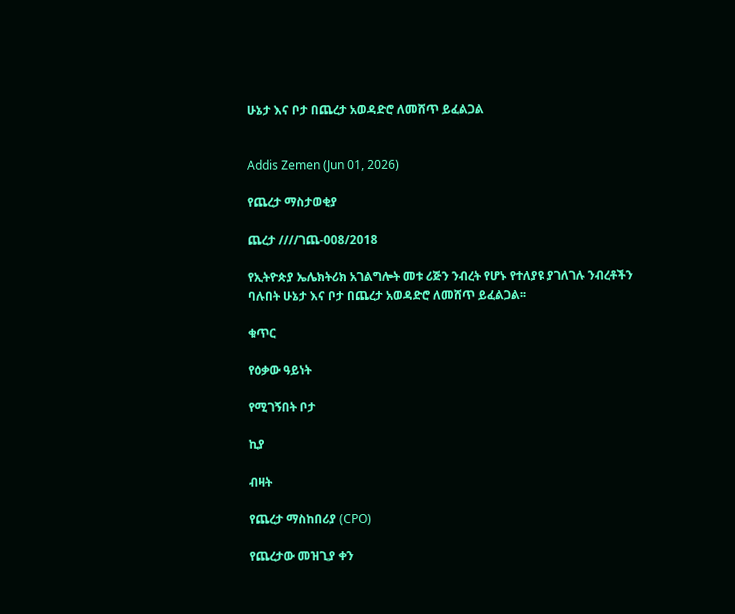ሁኔታ እና ቦታ በጨረታ አወዳድሮ ለመሸጥ ይፈልጋል


Addis Zemen (Jun 01, 2026)

የጨረታ ማስታወቂያ

ጨረታ ////ገጨ-008/2018

የኢትዮጵያ ኤሌክትሪክ አገልግሎት መቱ ሪጅን ንብረት የሆኑ የተለያዩ ያገለገሉ ንብረቶችን ባሉበት ሁኔታ እና ቦታ በጨረታ አወዳድሮ ለመሸጥ ይፈልጋል፡፡

ቁጥር

የዕቃው ዓይነት

የሚገኝበት ቦታ

ኪያ

ብዛት

የጨረታ ማስከበሪያ (CPO)

የጨረታው መዝጊያ ቀን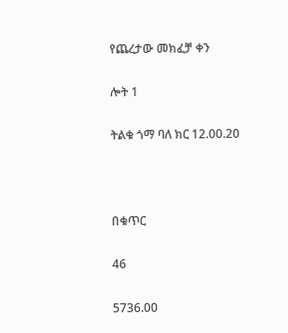የጨረታው መክፈቻ ቀን

ሎት 1

ትልቁ ጎማ ባለ ክር 12.00.20



በቁጥር

46

5736.00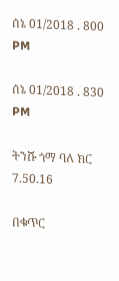ሰኔ 01/2018 . 800 PM

ሰኔ 01/2018 . 830 PM

ትንሹ ጎማ ባለ ክር 7.50.16

በቁጥር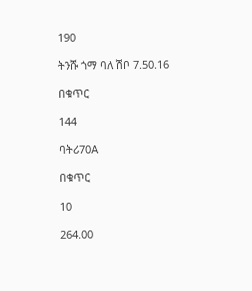190

ትንሹ ጎማ ባለ ሽቦ 7.50.16

በቁጥር

144

ባትሪ70A

በቁጥር

10

264.00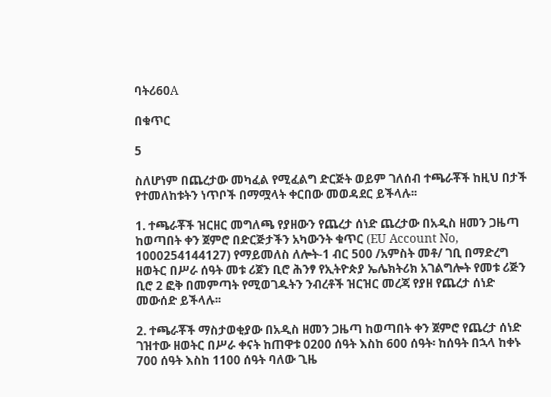ባትሪ60A

በቁጥር

5

ስለሆነም በጨረታው መካፈል የሚፈልግ ድርጅት ወይም ገለሰብ ተጫራቾች ከዚህ በታች የተመለከቱትን ነጥቦች በማሟላት ቀርበው መወዳደር ይችላሉ፡፡

1. ተጫራቾች ዝርዘር መግለጫ የያዘውን የጨረታ ሰነድ ጨረታው በአዲስ ዘመን ጋዜጣ ከወጣበት ቀን ጀምሮ በድርጅታችን አካውንት ቁጥር (EU Account No, 1000254144127) የማይመለስ ለሎት-1 ብር 500 /አምስት መቶ/ ገቢ በማድረግ ዘወትር በሥራ ሰዓት መቱ ሪጀን ቢሮ ሕንፃ የኢትዮጵያ ኤሌክትሪክ አገልግሎት የመቱ ሪጅን ቢሮ 2 ፎቅ በመምጣት የሚወገዱትን ንብረቶች ዝርዝር መረጃ የያዘ የጨረታ ሰነድ መውሰድ ይችላሉ፡፡

2. ተጫራቾች ማስታወቂያው በአዲስ ዘመን ጋዜጣ ከወጣበት ቀን ጀምሮ የጨረታ ሰነድ ገዝተው ዘወትር በሥራ ቀናት ከጠዋቱ 0200 ሰዓት እስከ 600 ሰዓት፡ ከሰዓት በኋላ ከቀኑ 700 ሰዓት እስከ 1100 ሰዓት ባለው ጊዜ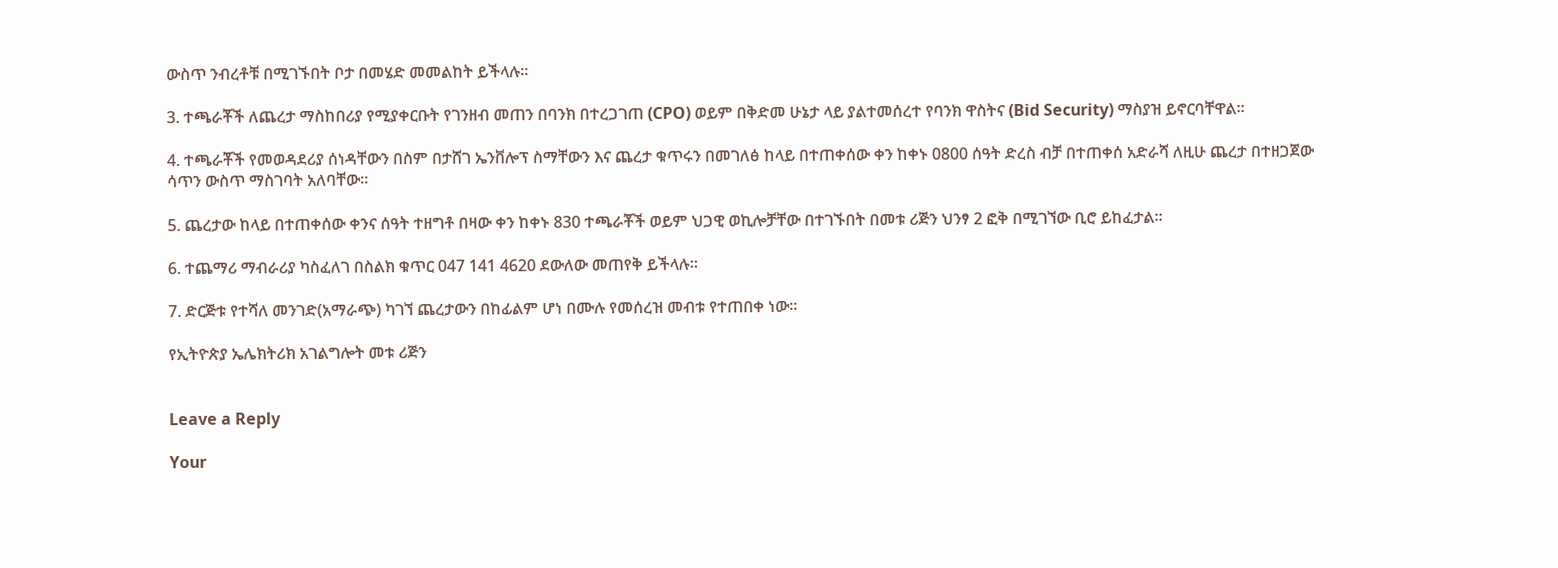ውስጥ ንብረቶቹ በሚገኙበት ቦታ በመሄድ መመልከት ይችላሉ፡፡

3. ተጫራቾች ለጨረታ ማስከበሪያ የሚያቀርቡት የገንዘብ መጠን በባንክ በተረጋገጠ (CPO) ወይም በቅድመ ሁኔታ ላይ ያልተመሰረተ የባንክ ዋስትና (Bid Security) ማስያዝ ይኖርባቸዋል፡፡

4. ተጫራቾች የመወዳደሪያ ሰነዳቸውን በስም በታሸገ ኤንቨሎፕ ስማቸውን እና ጨረታ ቁጥሩን በመገለፅ ከላይ በተጠቀሰው ቀን ከቀኑ 0800 ሰዓት ድረስ ብቻ በተጠቀሰ አድራሻ ለዚሁ ጨረታ በተዘጋጀው ሳጥን ውስጥ ማስገባት አለባቸው፡፡

5. ጨረታው ከላይ በተጠቀሰው ቀንና ሰዓት ተዘግቶ በዛው ቀን ከቀኑ 830 ተጫራቾች ወይም ህጋዊ ወኪሎቻቸው በተገኙበት በመቱ ሪጅን ህንፃ 2 ፎቅ በሚገኘው ቢሮ ይከፈታል፡፡

6. ተጨማሪ ማብራሪያ ካስፈለገ በስልክ ቁጥር 047 141 4620 ደውለው መጠየቅ ይችላሉ፡፡

7. ድርጅቱ የተሻለ መንገድ(አማራጭ) ካገኘ ጨረታውን በከፊልም ሆነ በሙሉ የመሰረዝ መብቱ የተጠበቀ ነው፡፡

የኢትዮጵያ ኤሌክትሪክ አገልግሎት መቱ ሪጅን


Leave a Reply

Your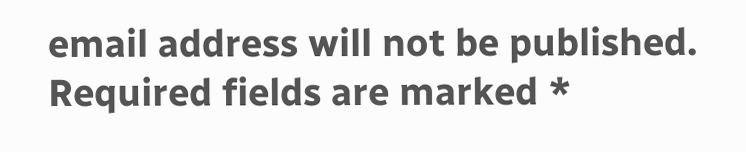email address will not be published. Required fields are marked *